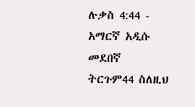ሉቃስ 4:44 - አማርኛ አዲሱ መደበኛ ትርጉም44 ስለዚህ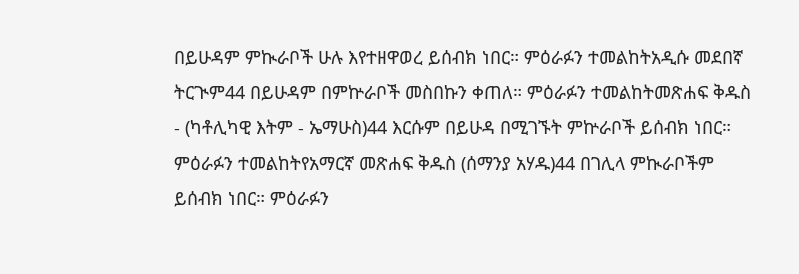በይሁዳም ምኲራቦች ሁሉ እየተዘዋወረ ይሰብክ ነበር። ምዕራፉን ተመልከትአዲሱ መደበኛ ትርጒም44 በይሁዳም በምኵራቦች መስበኩን ቀጠለ። ምዕራፉን ተመልከትመጽሐፍ ቅዱስ - (ካቶሊካዊ እትም - ኤማሁስ)44 እርሱም በይሁዳ በሚገኙት ምኵራቦች ይሰብክ ነበር። ምዕራፉን ተመልከትየአማርኛ መጽሐፍ ቅዱስ (ሰማንያ አሃዱ)44 በገሊላ ምኲራቦችም ይሰብክ ነበር። ምዕራፉን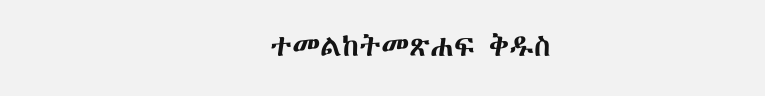ተመልከትመጽሐፍ ቅዱስ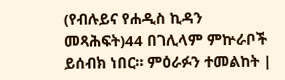(የብሉይና የሐዲስ ኪዳን መጻሕፍት)44 በገሊላም ምኵራቦች ይሰብክ ነበር። ምዕራፉን ተመልከት |